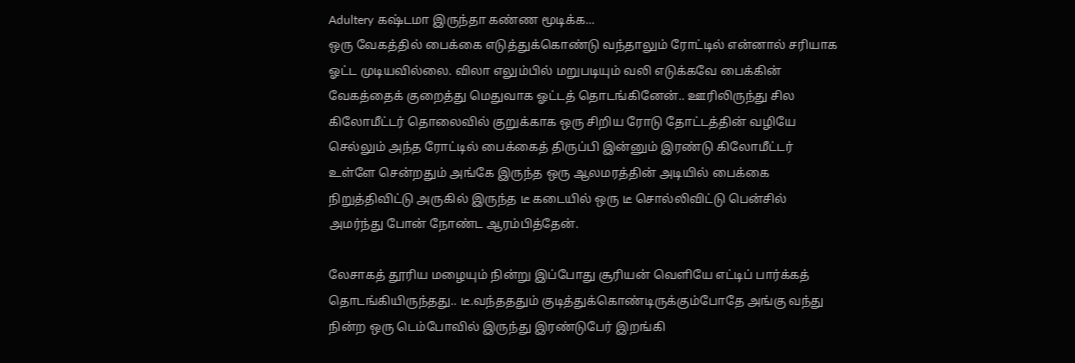Adultery கஷ்டமா இருந்தா கண்ண மூடிக்க...
ஒரு வேகத்தில் பைக்கை எடுத்துக்கொண்டு வந்தாலும் ரோட்டில் என்னால் சரியாக ஓட்ட முடியவில்லை. விலா எலும்பில் மறுபடியும் வலி எடுக்கவே பைக்கின் வேகத்தைக் குறைத்து மெதுவாக ஓட்டத் தொடங்கினேன்.. ஊரிலிருந்து சில கிலோமீட்டர் தொலைவில் குறுக்காக ஒரு சிறிய ரோடு தோட்டத்தின் வழியே செல்லும் அந்த ரோட்டில் பைக்கைத் திருப்பி இன்னும் இரண்டு கிலோமீட்டர் உள்ளே சென்றதும் அங்கே இருந்த ஒரு ஆலமரத்தின் அடியில் பைக்கை நிறுத்திவிட்டு அருகில் இருந்த டீ கடையில் ஒரு டீ சொல்லிவிட்டு பென்சில் அமர்ந்து போன் நோண்ட ஆரம்பித்தேன்.

லேசாகத் தூரிய மழையும் நின்று இப்போது சூரியன் வெளியே எட்டிப் பார்க்கத் தொடங்கியிருந்தது.. டீ.வந்தததும் குடித்துக்கொண்டிருக்கும்போதே அங்கு வந்து நின்ற ஒரு டெம்போவில் இருந்து இரண்டுபேர் இறங்கி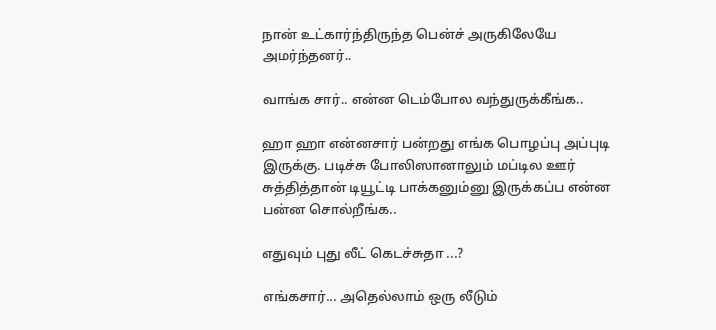நான் உட்கார்ந்திருந்த பென்ச் அருகிலேயே அமர்ந்தனர்..

வாங்க சார்.. என்ன டெம்போல வந்துருக்கீங்க..

ஹா ஹா என்னசார் பன்றது எங்க பொழப்பு அப்புடி இருக்கு. படிச்சு போலிஸானாலும் மப்டில ஊர் சுத்தித்தான் டியூட்டி பாக்கனும்னு இருக்கப்ப என்ன பன்ன சொல்றீங்க..

எதுவும் புது லீட் கெடச்சுதா ...?

எங்கசார்... அதெல்லாம் ஒரு லீடும்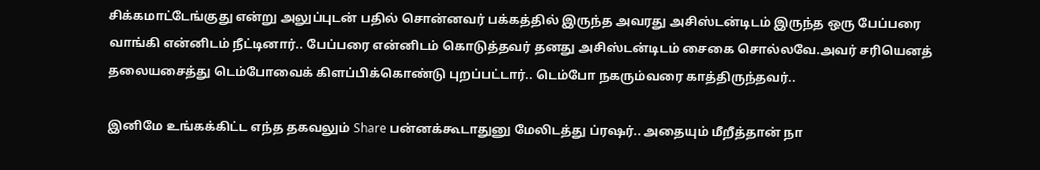சிக்கமாட்டேங்குது என்று அலுப்புடன் பதில் சொன்னவர் பக்கத்தில் இருந்த அவரது அசிஸ்டன்டிடம் இருந்த ஒரு பேப்பரை வாங்கி என்னிடம் நீட்டினார்.. பேப்பரை என்னிடம் கொடுத்தவர் தனது அசிஸ்டன்டிடம் சைகை சொல்லவே.அவர் சரியெனத் தலையசைத்து டெம்போவைக் கிளப்பிக்கொண்டு புறப்பட்டார்.. டெம்போ நகரும்வரை காத்திருந்தவர்..

இனிமே உங்கக்கிட்ட எந்த தகவலும் Share பன்னக்கூடாதுனு மேலிடத்து ப்ரஷர்.. அதையும் மீறீத்தான் நா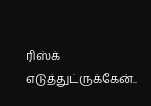ரிஸ்க் எடுத்துட்ருக்கேன்..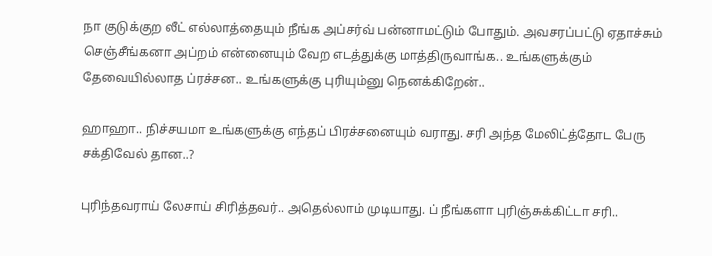நா குடுக்குற லீட் எல்லாத்தையும் நீங்க அப்சர்வ் பன்னாமட்டும் போதும். அவசரப்பட்டு ஏதாச்சும் செஞ்சீங்கனா அப்றம் என்னையும் வேற எடத்துக்கு மாத்திருவாங்க.. உங்களுக்கும் தேவையில்லாத ப்ரச்சன.. உங்களுக்கு புரியும்னு நெனக்கிறேன்..

ஹாஹா.. நிச்சயமா உங்களுக்கு எந்தப் பிரச்சனையும் வராது. சரி அந்த மேலிட்த்தோட பேரு சக்திவேல் தான..?

புரிந்தவராய் லேசாய் சிரித்தவர்.. அதெல்லாம் முடியாது. ப் நீங்களா புரிஞ்சுக்கிட்டா சரி..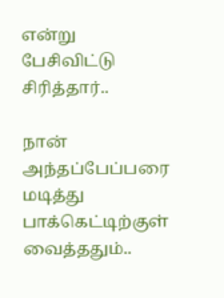என்று பேசிவிட்டு சிரித்தார்..

நான் அந்தப்பேப்பரை மடித்து பாக்கெட்டிற்குள் வைத்ததும்..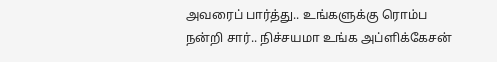அவரைப் பார்த்து.. உங்களுக்கு ரொம்ப நன்றி சார்.. நிச்சயமா உங்க அப்ளிக்கேசன்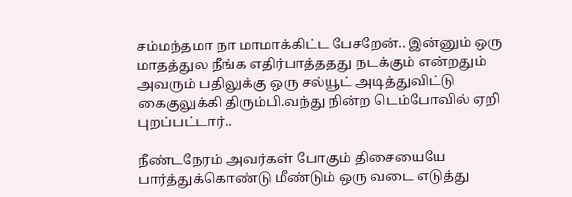சம்மந்தமா நா மாமாக்கிட்ட பேசறேன்.. இன்னும் ஒரு மாதத்துல நீங்க எதிர்பாத்ததது நடக்கும் என்றதும் அவரும் பதிலுக்கு ஒரு சல்யூட் அடித்துவிட்டு கைகுலுக்கி திரும்பி.வந்து நின்ற டெம்போவில் ஏறி புறப்பட்டார்..

நீண்டநேரம் அவர்கள் போகும் திசையையே பார்த்துக்கொண்டு மீண்டும் ஒரு வடை எடுத்து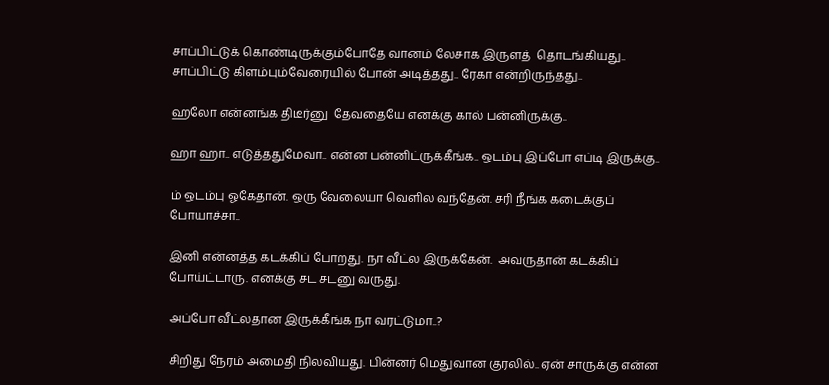சாப்பிட்டுக் கொண்டிருக்கும்போதே வானம் லேசாக இருளத்  தொடங்கியது.. சாப்பிட்டு கிளம்பும்வேரையில் போன் அடித்தது.. ரேகா என்றிருந்தது..

ஹலோ என்னங்க திடீர்னு  தேவதையே எனக்கு கால் பன்னிருக்கு..

ஹா ஹா.. எடுத்ததுமேவா.. என்ன பன்னிட்ருக்கீங்க.. ஒடம்பு இப்போ எப்டி இருக்கு..

ம் ஒடம்பு ஓகேதான். ஒரு வேலையா வெளில வந்தேன். சரி நீங்க கடைக்குப் போயாச்சா..

இனி என்னத்த கடக்கிப் போறது. நா வீட்ல இருக்கேன்.  அவருதான் கடக்கிப் போய்ட்டாரு. எனக்கு சட சடனு வருது.

அப்போ வீட்லதான இருக்கீங்க நா வரட்டுமா..?

சிறிது நேரம் அமைதி நிலவியது. பின்னர் மெதுவான குரலில்.. ஏன் சாருக்கு என்ன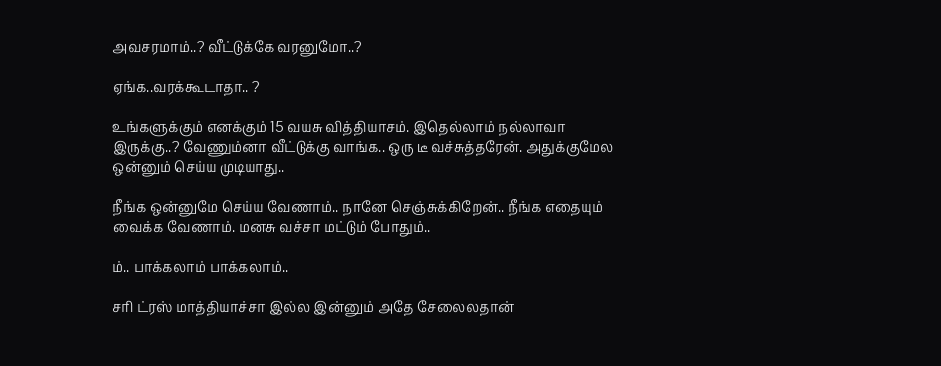அவசரமாம்..? வீட்டுக்கே வரனுமோ..?

ஏங்க..வரக்கூடாதா.. ?

உங்களுக்கும் எனக்கும் 15 வயசு வித்தியாசம். இதெல்லாம் நல்லாவா இருக்கு..? வேணும்னா வீட்டுக்கு வாங்க.. ஒரு டீ வச்சுத்தரேன். அதுக்குமேல ஒன்னும் செய்ய முடியாது..

நீங்க ஒன்னுமே செய்ய வேணாம்.. நானே செஞ்சுக்கிறேன்.. நீங்க எதையும் வைக்க வேணாம். மனசு வச்சா மட்டும் போதும்..

ம்.. பாக்கலாம் பாக்கலாம்..

சரி ட்ரஸ் மாத்தியாச்சா இல்ல இன்னும் அதே சேலைலதான்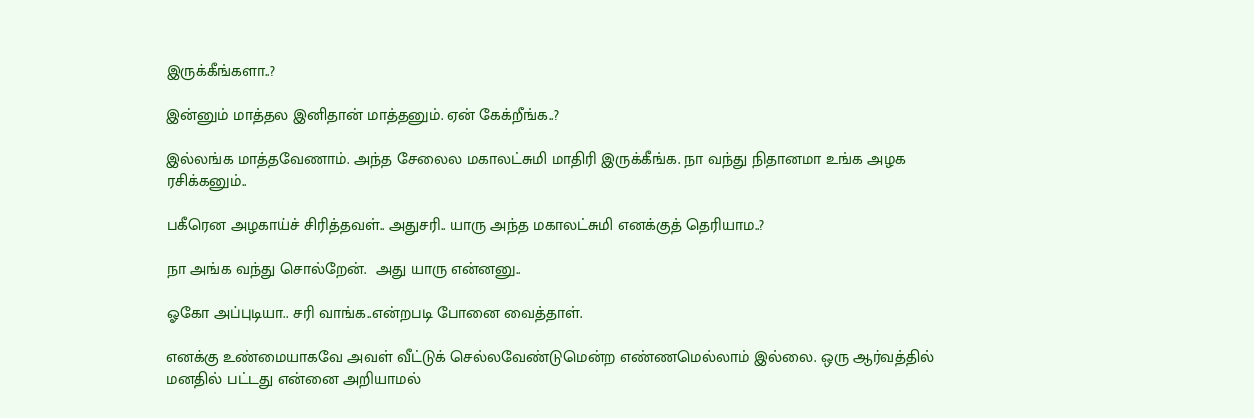இருக்கீங்களா..?

இன்னும் மாத்தல இனிதான் மாத்தனும். ஏன் கேக்றீங்க..?

இல்லங்க மாத்தவேணாம். அந்த சேலைல மகாலட்சுமி மாதிரி இருக்கீங்க. நா வந்து நிதானமா உங்க அழக ரசிக்கனும்..

பகீரென அழகாய்ச் சிரித்தவள்.. அதுசரி.. யாரு அந்த மகாலட்சுமி எனக்குத் தெரியாம..?

நா அங்க வந்து சொல்றேன்.  அது யாரு என்னனு..

ஓகோ அப்புடியா.. சரி வாங்க..என்றபடி போனை வைத்தாள்.

எனக்கு உண்மையாகவே அவள் வீட்டுக் செல்லவேண்டுமென்ற எண்ணமெல்லாம் இல்லை. ஒரு ஆர்வத்தில் மனதில் பட்டது என்னை அறியாமல்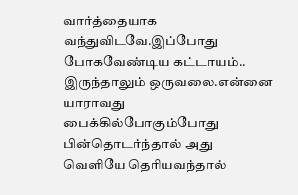வார்த்தையாக வந்துவிடவே.இப்போது போகவேண்டிய கட்டாயம்.. இருந்தாலும் ஒருவலை.என்னை யாராவது பைக்கில்போகும்போது பின்தொடர்ந்தால் அது வெளியே தெரியவந்தால்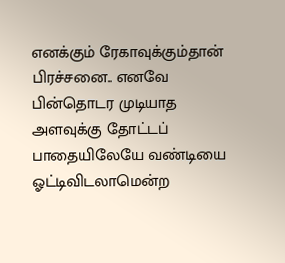எனக்கும் ரேகாவுக்கும்தான் பிரச்சனை.. எனவே பின்தொடர முடியாத அளவுக்கு தோட்டப் பாதையிலேயே வண்டியை ஓட்டிவிடலாமென்ற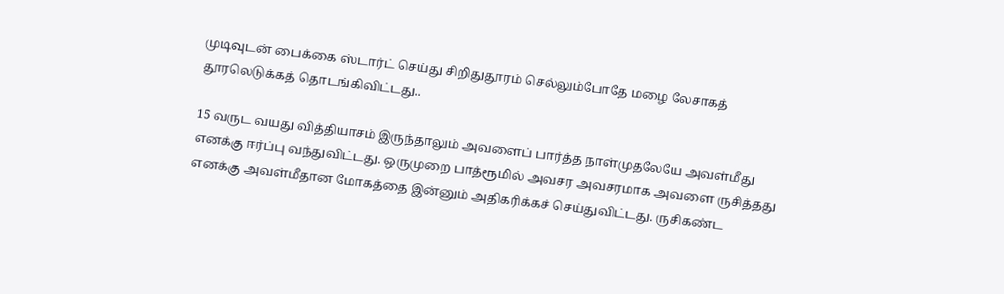முடிவுடன் பைக்கை ஸ்டார்ட் செய்து சிறிதுதூரம் செல்லும்போதே மழை லேசாகத் தூரலெடுக்கத் தொடங்கிவிட்டது..

15 வருட வயது வித்தியாசம் இருந்தாலும் அவளைப் பார்த்த நாள்முதலேயே அவள்மீது எனக்கு ஈர்ப்பு வந்துவிட்டது. ஒருமுறை பாத்ரூமில் அவசர அவசரமாக அவளை ருசித்தது எனக்கு அவள்மீதான மோகத்தை இன்னும் அதிகரிக்கச் செய்துவிட்டது. ருசிகண்ட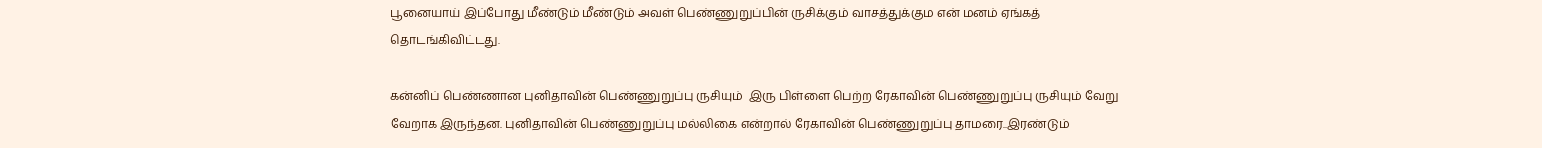பூனையாய் இப்போது மீண்டும் மீண்டும் அவள் பெண்ணுறுப்பின் ருசிக்கும் வாசத்துக்கும என் மனம் ஏங்கத் தொடங்கிவிட்டது.

கன்னிப் பெண்ணான புனிதாவின் பெண்ணுறுப்பு ருசியும்  இரு பிள்ளை பெற்ற ரேகாவின் பெண்ணுறுப்பு ருசியும் வேறு வேறாக இருந்தன. புனிதாவின் பெண்ணுறுப்பு மல்லிகை என்றால் ரேகாவின் பெண்ணுறுப்பு தாமரை..இரண்டும்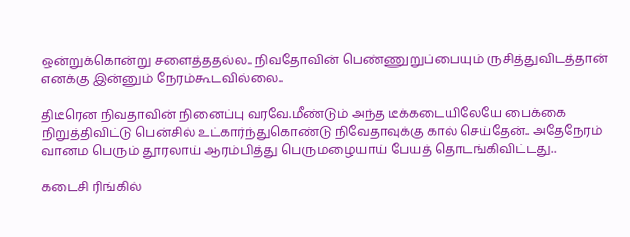ஒன்றுக்கொன்று சளைத்ததல்ல.. நிவதோவின் பெண்ணுறுப்பையும் ருசித்துவிடத்தான் எனக்கு இன்னும் நேரம்கூடவில்லை..

திடீரென நிவதாவின் நினைப்பு வரவே.மீண்டும் அந்த டீக்கடையிலேயே பைக்கை நிறுத்திவிட்டு பென்சில் உட்கார்ந்துகொண்டு நிவேதாவுக்கு கால் செய்தேன்.. அதேநேரம் வானம பெரும் தூரலாய் ஆரம்பித்து பெருமழையாய் பேயத் தொடங்கிவிட்டது..

கடைசி ரிங்கில்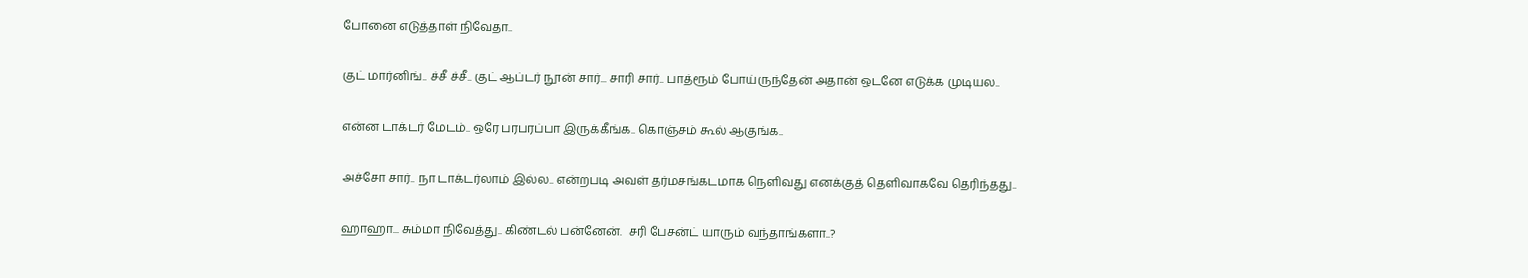போனை எடுத்தாள் நிவேதா..

குட் மார்னிங்.. ச்சீ ச்சீ.. குட் ஆப்டர் நூன் சார்... சாரி சார்.. பாத்ரூம் போய்ருந்தேன் அதான் ஒடனே எடுக்க முடியல..

என்ன டாக்டர் மேடம்.. ஒரே பரபரப்பா இருக்கீங்க.. கொஞ்சம் கூல் ஆகுங்க..

அச்சோ சார்.. நா டாக்டர்லாம் இல்ல.. என்றபடி அவள் தர்மசங்கடமாக நெளிவது எனக்குத் தெளிவாகவே தெரிந்தது..

ஹாஹா... சும்மா நிவேத்து.. கிண்டல் பன்னேன்.  சரி பேசன்ட் யாரும் வந்தாங்களா..?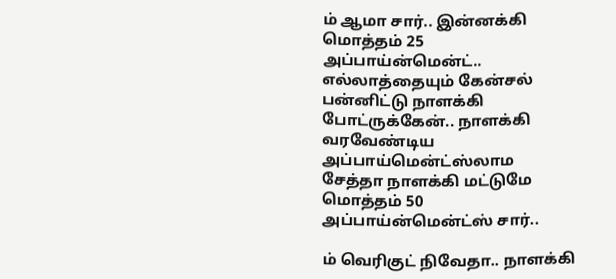ம் ஆமா சார்.. இன்னக்கி மொத்தம் 25 அப்பாய்ன்மென்ட்.. எல்லாத்தையும் கேன்சல் பன்னிட்டு நாளக்கி போட்ருக்கேன்.. நாளக்கி வரவேண்டிய அப்பாய்மென்ட்ஸ்லாம  சேத்தா நாளக்கி மட்டுமே மொத்தம் 50 அப்பாய்ன்மென்ட்ஸ் சார்..

ம் வெரிகுட் நிவேதா.. நாளக்கி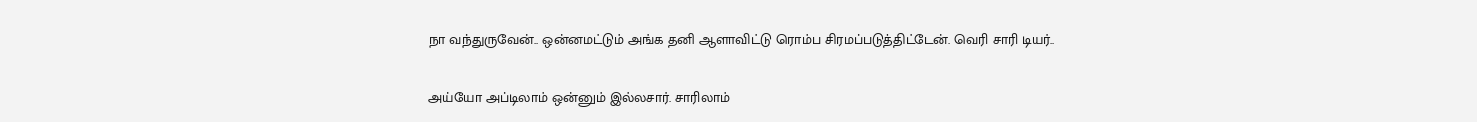நா வந்துருவேன்.. ஒன்னமட்டும் அங்க தனி ஆளாவிட்டு ரொம்ப சிரமப்படுத்திட்டேன். வெரி சாரி டியர்..

அய்யோ அப்டிலாம் ஒன்னும் இல்லசார். சாரிலாம்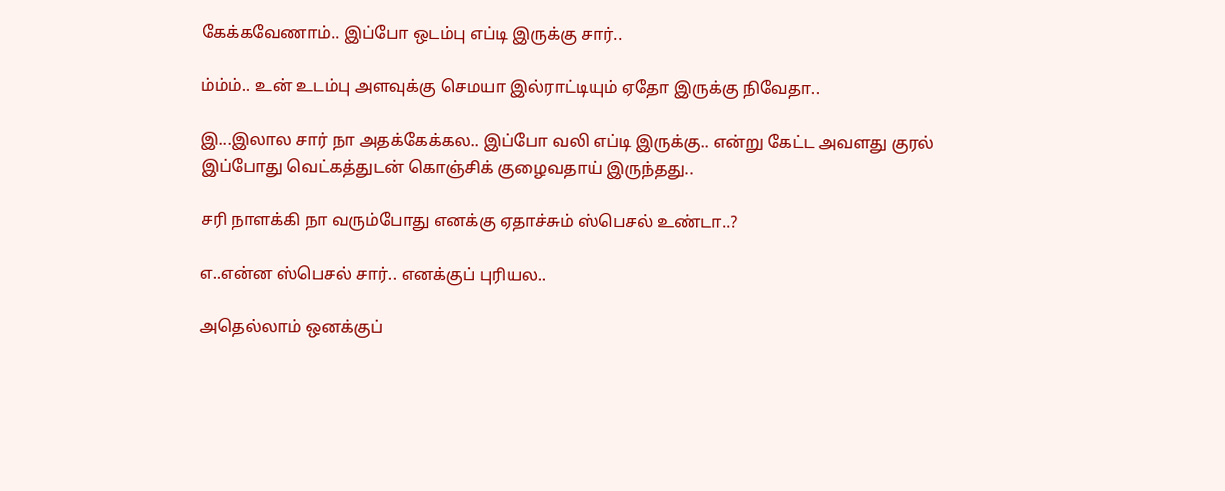கேக்கவேணாம்.. இப்போ ஒடம்பு எப்டி இருக்கு சார்..

ம்ம்ம்.. உன் உடம்பு அளவுக்கு செமயா இல்ராட்டியும் ஏதோ இருக்கு நிவேதா..

இ...இலால சார் நா அதக்கேக்கல.. இப்போ வலி எப்டி இருக்கு.. என்று கேட்ட அவளது குரல் இப்போது வெட்கத்துடன் கொஞ்சிக் குழைவதாய் இருந்தது..

சரி நாளக்கி நா வரும்போது எனக்கு ஏதாச்சும் ஸ்பெசல் உண்டா..?

எ..என்ன ஸ்பெசல் சார்.. எனக்குப் புரியல..

அதெல்லாம் ஒனக்குப்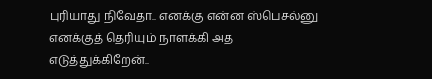புரியாது நிவேதா.. எனக்கு என்ன ஸ்பெசல்னு எனக்குத் தெரியும் நாளக்கி அத எடுத்துக்கிறேன்..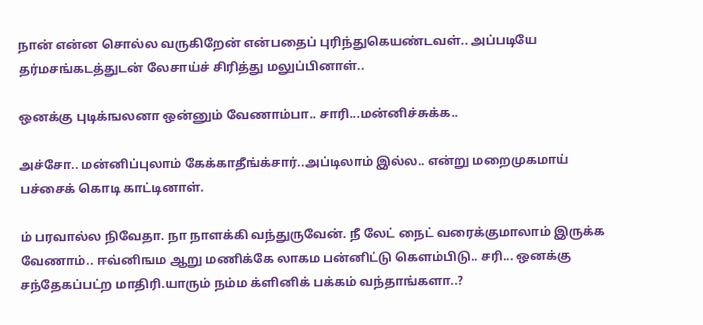நான் என்ன சொல்ல வருகிறேன் என்பதைப் புரிந்துகெயண்டவள்.. அப்படியே தர்மசங்கடத்துடன் லேசாய்ச் சிரித்து மலுப்பினாள்..

ஒனக்கு புடிக்ஙலனா ஒன்னும் வேணாம்பா.. சாரி...மன்னிச்சுக்க..

அச்சோ.. மன்னிப்புலாம் கேக்காதீங்க்சார்..அப்டிலாம் இல்ல.. என்று மறைமுகமாய் பச்சைக் கொடி காட்டினாள்.

ம் பரவால்ல நிவேதா. நா நாளக்கி வந்துருவேன். நீ லேட் நைட் வரைக்குமாலாம் இருக்க வேணாம்.. ஈவ்னிஙம ஆறு மணிக்கே லாகம பன்னிட்டு கௌம்பிடு.. சரி... ஒனக்கு சந்தேகப்பட்ற மாதிரி.யாரும் நம்ம க்ளினிக் பக்கம் வந்தாங்களா..?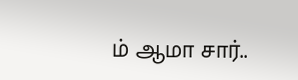ம் ஆமா சார்..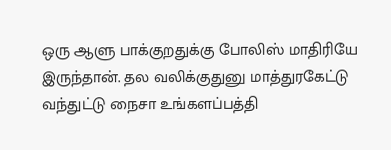ஒரு ஆளு பாக்குறதுக்கு போலிஸ் மாதிரியே இருந்தான். தல வலிக்குதுனு மாத்துரகேட்டு வந்துட்டு நைசா உங்களப்பத்தி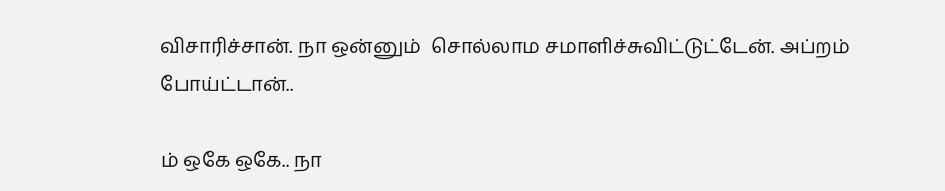விசாரிச்சான். நா ஒன்னும்  சொல்லாம சமாளிச்சுவிட்டுட்டேன். அப்றம் போய்ட்டான்..

ம் ஒகே ஒகே.. நா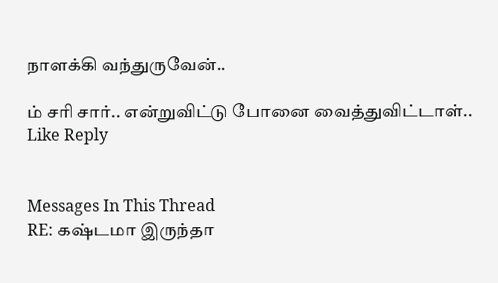நாளக்கி வந்துருவேன்..

ம் சரி சார்.. என்றுவிட்டு போனை வைத்துவிட்டாள்..
Like Reply


Messages In This Thread
RE: கஷ்டமா இருந்தா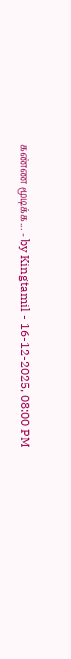கண்ண மூடிக்க... - by Kingtamil - 16-12-2025, 08:00 PM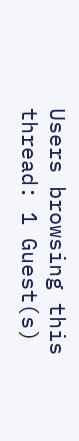Users browsing this thread: 1 Guest(s)